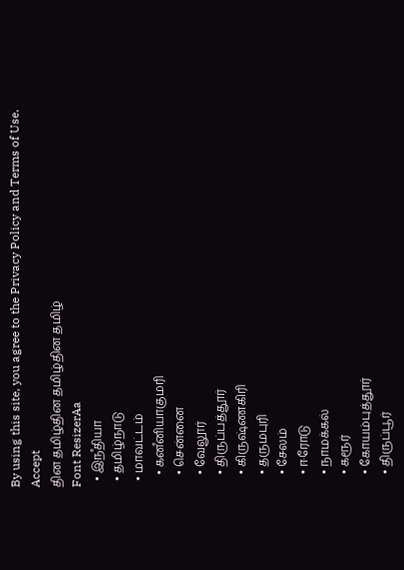By using this site, you agree to the Privacy Policy and Terms of Use.
Accept
தின தமிழ்தின தமிழ்தின தமிழ்
Font ResizerAa
  • இநஂதியா
  • தமிழ்நாடு
  • மாவட்டம்
    • கனஂனியாகுமரி
    • சென்னை
    • வேலூர்
    • திருப்பத்தூர்
    • கிருஷ்ணகிரி
    • தருமபுரி
    • சேலம்
    • ஈரோடு
    • நாமக்கல்
    • கரூர்
    • கோயம்புத்தூர்
    • திருப்பூர்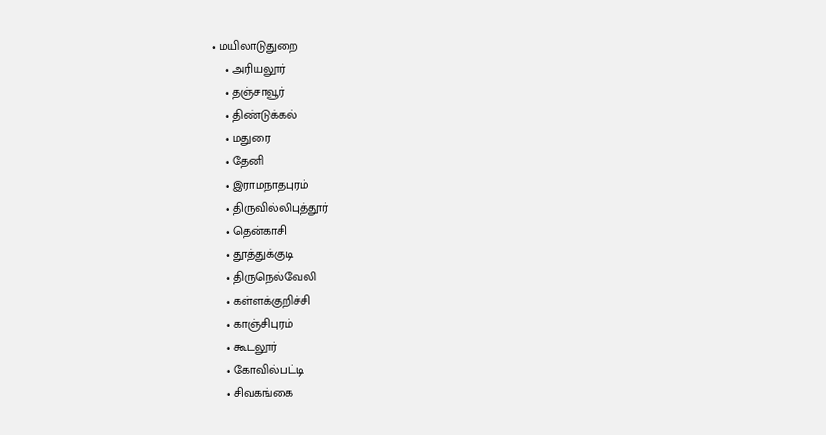• மயிலாடுதுறை
    • அரியலூர்
    • தஞ்சாவூர்
    • திண்டுக்கல்
    • மதுரை
    • தேனி
    • இராமநாதபுரம்
    • திருவில்லிபுத்தூர்
    • தென்காசி
    • தூத்துக்குடி
    • திருநெல்வேலி
    • கள்ளக்குறிச்சி
    • காஞ்சிபுரம்
    • கூடலூர்
    • கோவில்பட்டி
    • சிவகங்கை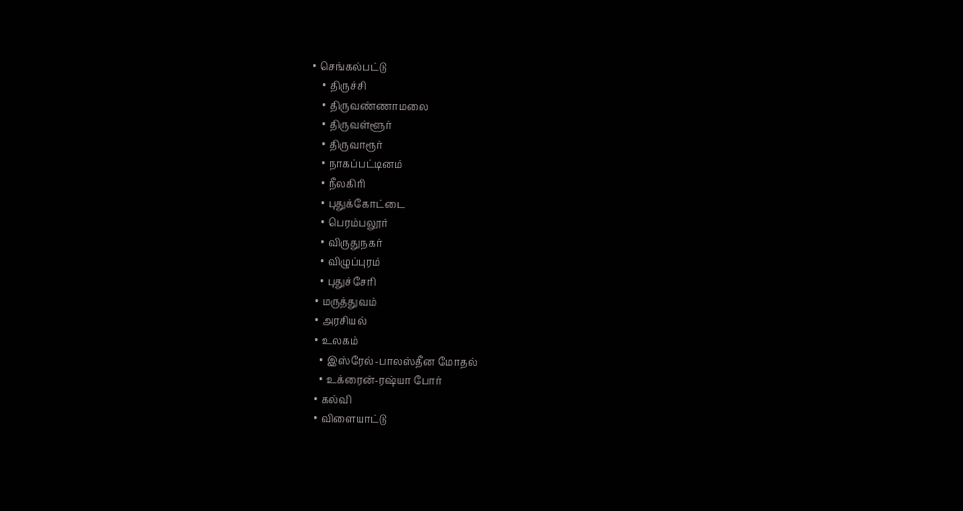• செங்கல்பட்டு
    • திருச்சி
    • திருவண்ணாமலை
    • திருவள்ளூர்
    • திருவாரூர்
    • நாகப்பட்டினம்
    • நீலகிரி
    • புதுக்கோட்டை
    • பெரம்பலூர்
    • விருதுநகர்
    • விழுப்புரம்
    • புதுச்சேரி
  • மருத்துவம்
  • அரசியல்
  • உலகம்
    • இஸ்ரேல்-பாலஸ்தீன மோதல்
    • உக்ரைன்-ரஷ்யா போர்
  • கல்வி
  • விளையாட்டு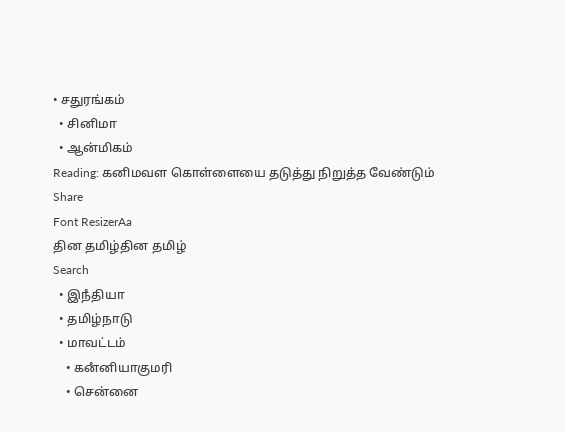• சதுரங்கம்
  • சினிமா
  • ஆன்மிகம்
Reading: கனிமவள கொள்ளையை தடுத்து நிறுத்த வேண்டும்
Share
Font ResizerAa
தின தமிழ்தின தமிழ்
Search
  • இநஂதியா
  • தமிழ்நாடு
  • மாவட்டம்
    • கனஂனியாகுமரி
    • சென்னை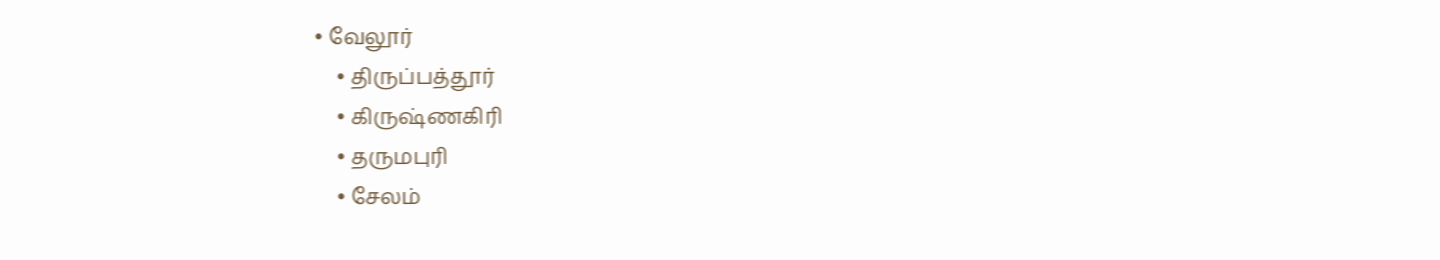• வேலூர்
    • திருப்பத்தூர்
    • கிருஷ்ணகிரி
    • தருமபுரி
    • சேலம்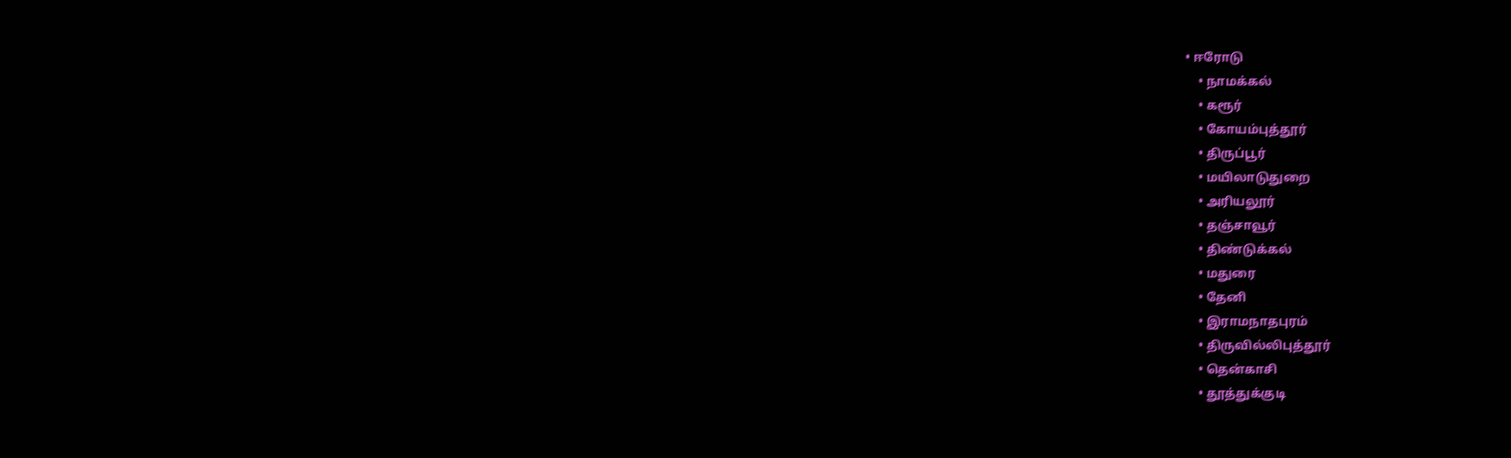• ஈரோடு
    • நாமக்கல்
    • கரூர்
    • கோயம்புத்தூர்
    • திருப்பூர்
    • மயிலாடுதுறை
    • அரியலூர்
    • தஞ்சாவூர்
    • திண்டுக்கல்
    • மதுரை
    • தேனி
    • இராமநாதபுரம்
    • திருவில்லிபுத்தூர்
    • தென்காசி
    • தூத்துக்குடி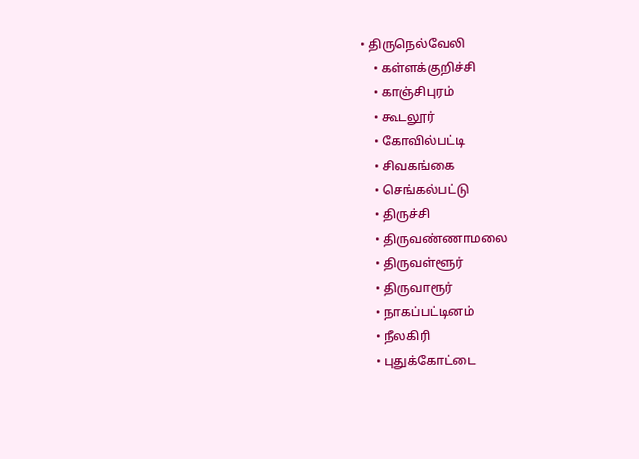• திருநெல்வேலி
    • கள்ளக்குறிச்சி
    • காஞ்சிபுரம்
    • கூடலூர்
    • கோவில்பட்டி
    • சிவகங்கை
    • செங்கல்பட்டு
    • திருச்சி
    • திருவண்ணாமலை
    • திருவள்ளூர்
    • திருவாரூர்
    • நாகப்பட்டினம்
    • நீலகிரி
    • புதுக்கோட்டை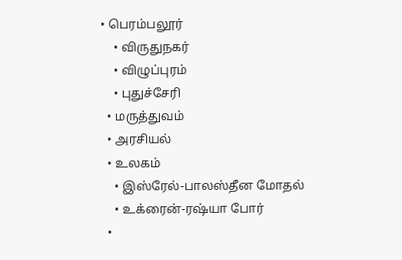• பெரம்பலூர்
    • விருதுநகர்
    • விழுப்புரம்
    • புதுச்சேரி
  • மருத்துவம்
  • அரசியல்
  • உலகம்
    • இஸ்ரேல்-பாலஸ்தீன மோதல்
    • உக்ரைன்-ரஷ்யா போர்
  •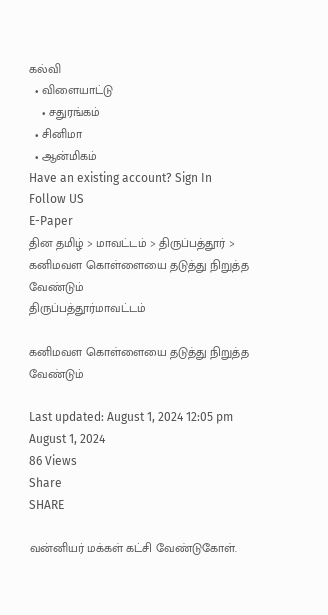கல்வி
  • விளையாட்டு
    • சதுரங்கம்
  • சினிமா
  • ஆன்மிகம்
Have an existing account? Sign In
Follow US
E-Paper
தின தமிழ் > மாவட்டம் > திருப்பத்தூர் > கனிமவள கொள்ளையை தடுத்து நிறுத்த வேண்டும்
திருப்பத்தூர்மாவட்டம்

கனிமவள கொள்ளையை தடுத்து நிறுத்த வேண்டும்

Last updated: August 1, 2024 12:05 pm
August 1, 2024
86 Views
Share
SHARE

வன்னியர் மக்கள் கட்சி வேண்டுகோள்.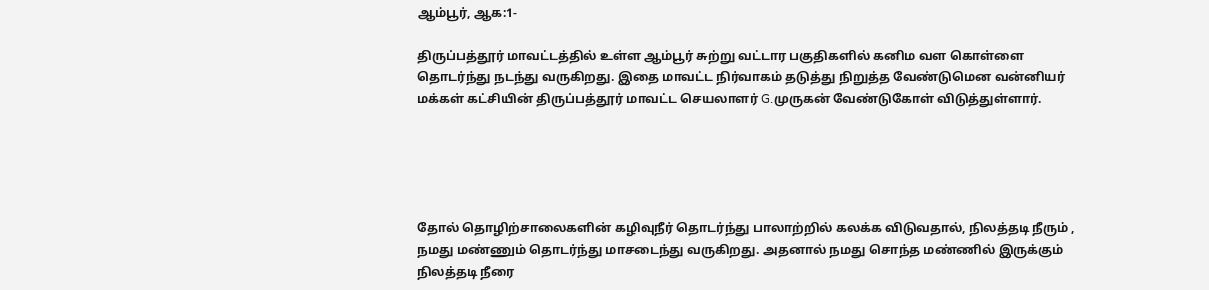ஆம்பூர், ஆக:1-

திருப்பத்தூர் மாவட்டத்தில் உள்ள ஆம்பூர் சுற்று வட்டார பகுதிகளில் கனிம வள கொள்ளை தொடர்ந்து நடந்து வருகிறது. இதை மாவட்ட நிர்வாகம் தடுத்து நிறுத்த வேண்டுமென வன்னியர் மக்கள் கட்சியின் திருப்பத்தூர் மாவட்ட செயலாளர் G.முருகன் வேண்டுகோள் விடுத்துள்ளார்.





தோல் தொழிற்சாலைகளின் கழிவுநீர் தொடர்ந்து பாலாற்றில் கலக்க விடுவதால், நிலத்தடி நீரும் , நமது மண்ணும் தொடர்ந்து மாசடைந்து வருகிறது. அதனால் நமது சொந்த மண்ணில் இருக்கும் நிலத்தடி நீரை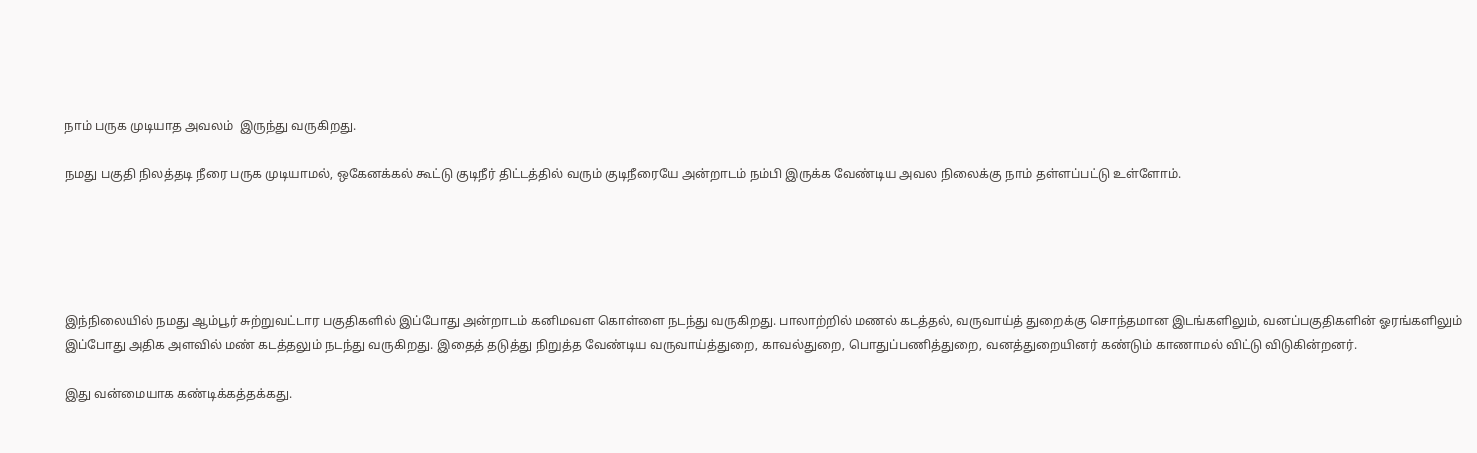நாம் பருக முடியாத அவலம்  இருந்து வருகிறது.

நமது பகுதி நிலத்தடி நீரை பருக முடியாமல், ஒகேனக்கல் கூட்டு குடிநீர் திட்டத்தில் வரும் குடிநீரையே அன்றாடம் நம்பி இருக்க வேண்டிய அவல நிலைக்கு நாம் தள்ளப்பட்டு உள்ளோம்.





இந்நிலையில் நமது ஆம்பூர் சுற்றுவட்டார பகுதிகளில் இப்போது அன்றாடம் கனிமவள கொள்ளை நடந்து வருகிறது. பாலாற்றில் மணல் கடத்தல், வருவாய்த் துறைக்கு சொந்தமான இடங்களிலும், வனப்பகுதிகளின் ஓரங்களிலும் இப்போது அதிக அளவில் மண் கடத்தலும் நடந்து வருகிறது. இதைத் தடுத்து நிறுத்த வேண்டிய வருவாய்த்துறை, காவல்துறை, பொதுப்பணித்துறை, வனத்துறையினர் கண்டும் காணாமல் விட்டு விடுகின்றனர்.

இது வன்மையாக கண்டிக்கத்தக்கது.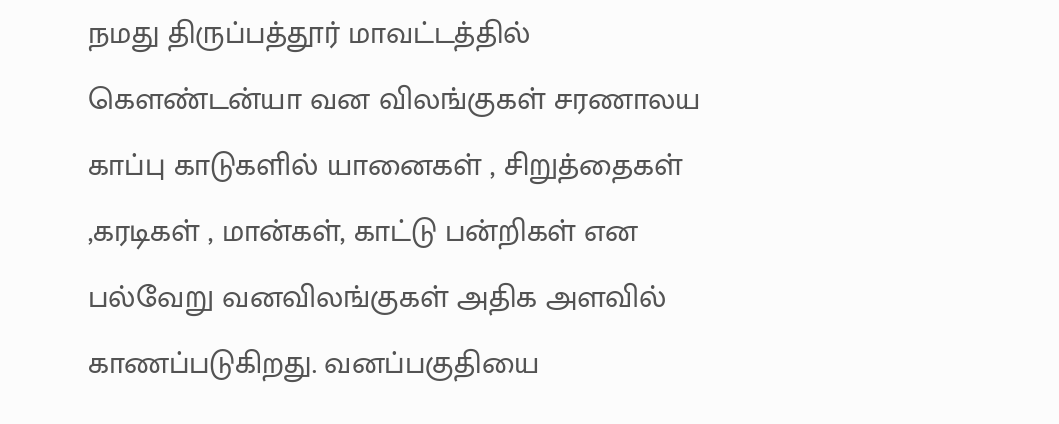நமது திருப்பத்தூர் மாவட்டத்தில் கௌண்டன்யா வன விலங்குகள் சரணாலய காப்பு காடுகளில் யானைகள் , சிறுத்தைகள் ,கரடிகள் , மான்கள், காட்டு பன்றிகள் என பல்வேறு வனவிலங்குகள் அதிக அளவில் காணப்படுகிறது. வனப்பகுதியை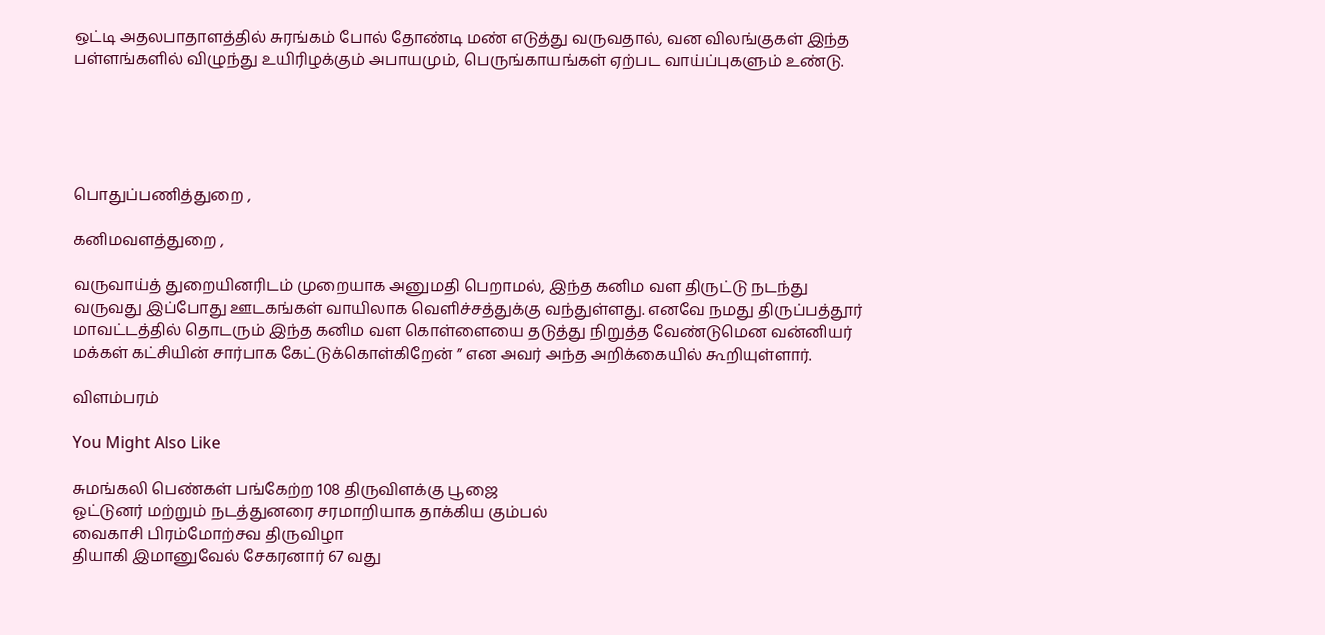ஒட்டி அதலபாதாளத்தில் சுரங்கம் போல் தோண்டி மண் எடுத்து வருவதால், வன விலங்குகள் இந்த பள்ளங்களில் விழுந்து உயிரிழக்கும் அபாயமும், பெருங்காயங்கள் ஏற்பட வாய்ப்புகளும் உண்டு.





பொதுப்பணித்துறை ,

கனிமவளத்துறை ,

வருவாய்த் துறையினரிடம் முறையாக அனுமதி பெறாமல், இந்த கனிம வள திருட்டு நடந்து வருவது இப்போது ஊடகங்கள் வாயிலாக வெளிச்சத்துக்கு வந்துள்ளது. எனவே நமது திருப்பத்தூர் மாவட்டத்தில் தொடரும் இந்த கனிம வள கொள்ளையை தடுத்து நிறுத்த வேண்டுமென வன்னியர் மக்கள் கட்சியின் சார்பாக கேட்டுக்கொள்கிறேன் ” என அவர் அந்த அறிக்கையில் கூறியுள்ளார்.

விளம்பரம்

You Might Also Like

சுமங்கலி பெண்கள் பங்கேற்ற 108 திருவிளக்கு பூஜை
ஓட்டுனர் மற்றும் நடத்துனரை சரமாறியாக தாக்கிய கும்பல்
வைகாசி பிரம்மோற்சவ திருவிழா
தியாகி இமானுவேல் சேகரனார் 67 வது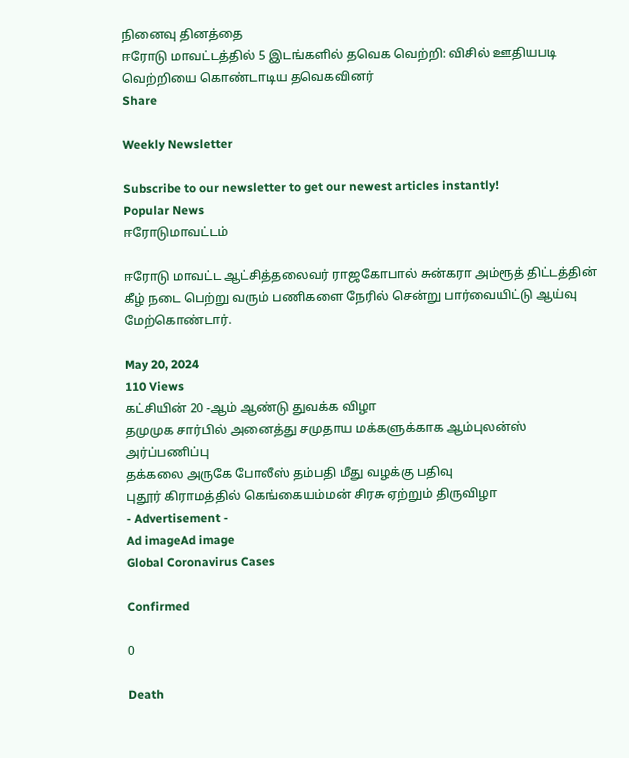நினைவு தினத்தை
ஈரோடு மாவட்டத்தில் 5 இடங்களில் தவெக வெற்றி: விசில் ஊதியபடி வெற்றியை கொண்டாடிய தவெகவினர்
Share

Weekly Newsletter

Subscribe to our newsletter to get our newest articles instantly!
Popular News
ஈரோடுமாவட்டம்

ஈரோடு மாவட்ட ஆட்சித்தலைவர் ராஜகோபால் சுன்கரா அம்ரூத் திட்டத்தின் கீழ் நடை பெற்று வரும் பணிகளை நேரில் சென்று பார்வையிட்டு ஆய்வு மேற்கொண்டார்.

May 20, 2024
110 Views
கட்சியின் 20 -ஆம் ஆண்டு துவக்க விழா
தமுமுக சார்பில் அனைத்து சமுதாய மக்களுக்காக ஆம்புலன்ஸ் அர்ப்பணிப்பு
தக்கலை அருகே போலீஸ் தம்பதி மீது வழக்கு பதிவு
புதூர் கிராமத்தில் கெங்கையம்மன் சிரசு ஏற்றும் திருவிழா
- Advertisement -
Ad imageAd image
Global Coronavirus Cases

Confirmed

0

Death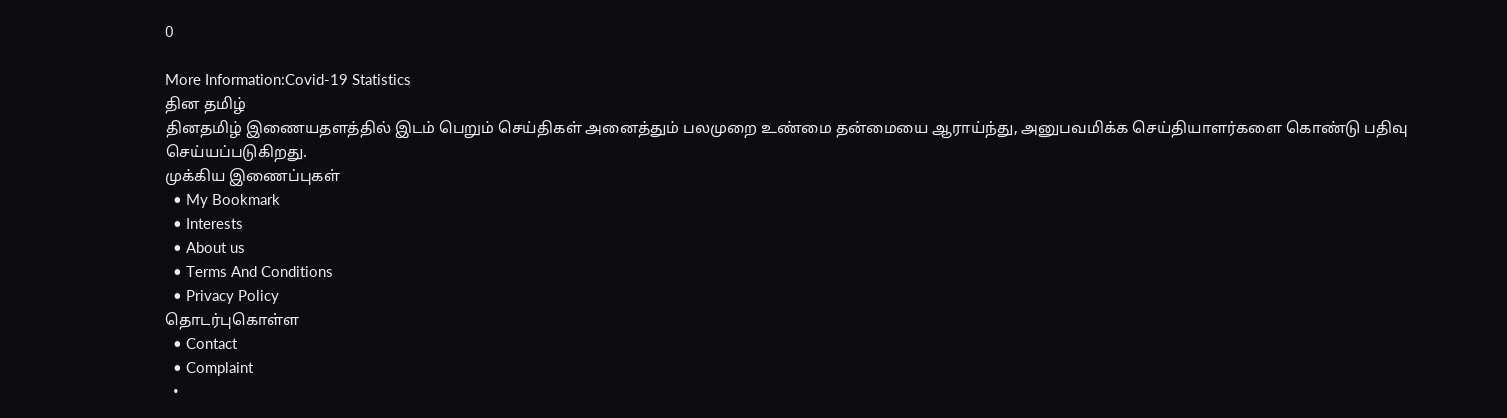0

More Information:Covid-19 Statistics
தின தமிழ்
தினதமிழ் இணையதளத்தில் இடம் பெறும் செய்திகள் அனைத்தும் பலமுறை உண்மை தன்மையை ஆராய்ந்து, அனுபவமிக்க செய்தியாளர்களை கொண்டு பதிவு செய்யப்படுகிறது.
முக்கிய இணைப்புகள்
  • My Bookmark
  • Interests
  • About us
  • Terms And Conditions
  • Privacy Policy
தொடர்புகொள்ள
  • Contact
  • Complaint
  •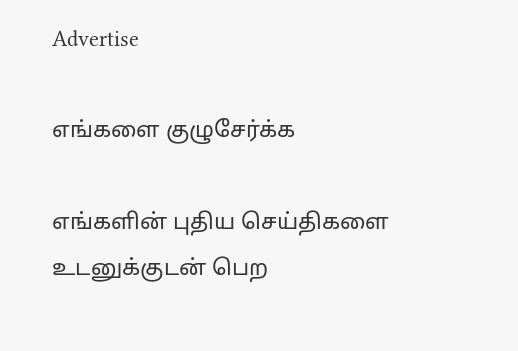Advertise

எங்களை குழுசேர்க்க

எங்களின் புதிய செய்திகளை உடனுக்குடன் பெற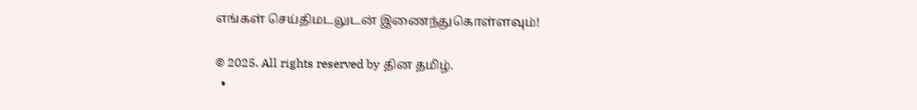எங்கள் செய்திமடலுடன் இணைந்துகொள்ளவும்!

© 2025. All rights reserved by தின தமிழ்.
  •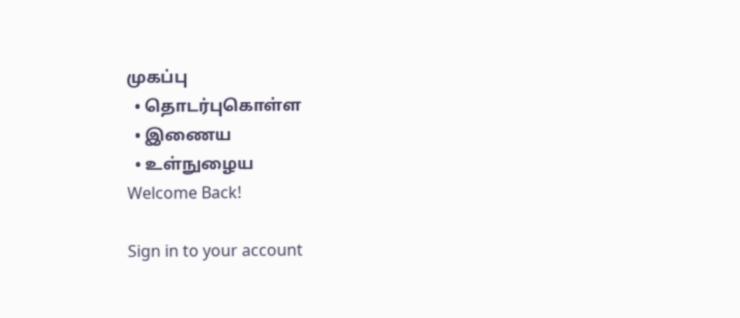முகப்பு
  • தொடர்புகொள்ள
  • இணைய
  • உள்நுழைய
Welcome Back!

Sign in to your account